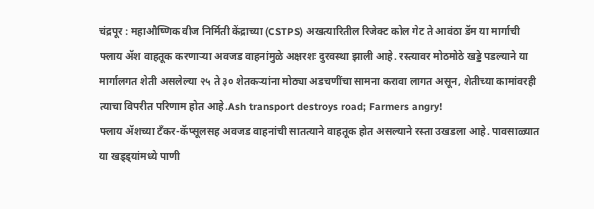चंद्रपूर : महाऔष्णिक वीज निर्मिती केंद्राच्या (CSTPS) अखत्यारितील रिजेक्ट कोल गेट ते आवंठा डॅम या मार्गाची फ्लाय ॲश वाहतूक करणाऱ्या अवजड वाहनांमुळे अक्षरशः दुरवस्था झाली आहे. रस्त्यावर मोठमोठे खड्डे पडल्याने या मार्गालगत शेती असलेल्या २५ ते ३० शेतकऱ्यांना मोठ्या अडचणींचा सामना करावा लागत असून, शेतीच्या कामांवरही त्याचा विपरीत परिणाम होत आहे.Ash transport destroys road; Farmers angry!
फ्लाय ॲशच्या टँकर-कॅप्सूलसह अवजड वाहनांची सातत्याने वाहतूक होत असल्याने रस्ता उखडला आहे. पावसाळ्यात या खड्ड्यांमध्ये पाणी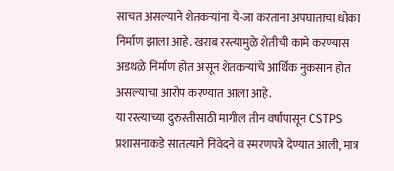साचत असल्याने शेतकऱ्यांना ये-जा करताना अपघाताचा धोका निर्माण झाला आहे. खराब रस्त्यामुळे शेतीची कामे करण्यास अडथळे निर्माण होत असून शेतकऱ्यांचे आर्थिक नुकसान होत असल्याचा आरोप करण्यात आला आहे.
या रस्त्याच्या दुरुस्तीसाठी मागील तीन वर्षांपासून CSTPS प्रशासनाकडे सातत्याने निवेदने व स्मरणपत्रे देण्यात आली, मात्र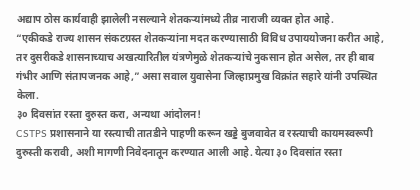अद्याप ठोस कार्यवाही झालेली नसल्याने शेतकऱ्यांमध्ये तीव्र नाराजी व्यक्त होत आहे.
“एकीकडे राज्य शासन संकटग्रस्त शेतकऱ्यांना मदत करण्यासाठी विविध उपाययोजना करीत आहे, तर दुसरीकडे शासनाच्याच अखत्यारितील यंत्रणेमुळे शेतकऱ्यांचे नुकसान होत असेल, तर ही बाब गंभीर आणि संतापजनक आहे,” असा सवाल युवासेना जिल्हाप्रमुख विक्रांत सहारे यांनी उपस्थित केला.
३० दिवसांत रस्ता दुरुस्त करा, अन्यथा आंदोलन!
CSTPS प्रशासनाने या रस्त्याची तातडीने पाहणी करून खड्डे बुजवावेत व रस्त्याची कायमस्वरूपी दुरुस्ती करावी, अशी मागणी निवेदनातून करण्यात आली आहे. येत्या ३० दिवसांत रस्ता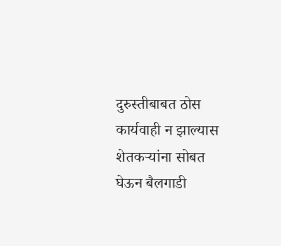दुरुस्तीबाबत ठोस कार्यवाही न झाल्यास शेतकऱ्यांना सोबत घेऊन बैलगाडी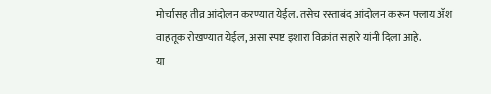मोर्चासह तीव्र आंदोलन करण्यात येईल. तसेच रस्ताबंद आंदोलन करून फ्लाय ॲश वाहतूक रोखण्यात येईल, असा स्पष्ट इशारा विक्रांत सहारे यांनी दिला आहे.
या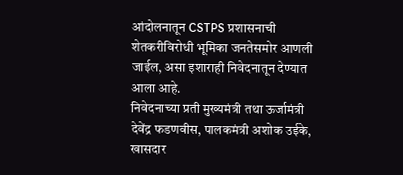आंदोलनातून CSTPS प्रशासनाची शेतकरीविरोधी भूमिका जनतेसमोर आणली जाईल, असा इशाराही निवेदनातून देण्यात आला आहे.
निवेदनाच्या प्रती मुख्यमंत्री तथा ऊर्जामंत्री देवेंद्र फडणवीस, पालकमंत्री अशोक उईके, खासदार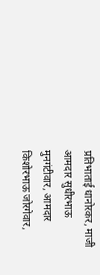प्रतिभाताई धानोरकर, माजी आमदार सुधीरभाऊ मुनगंटीवार, आमदार किशोरभाऊ जोरगेवार,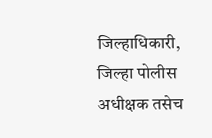जिल्हाधिकारी, जिल्हा पोलीस अधीक्षक तसेच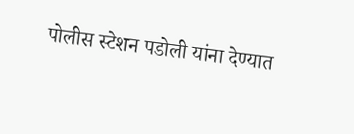पोलीस स्टेशन पडोली यांना देण्यात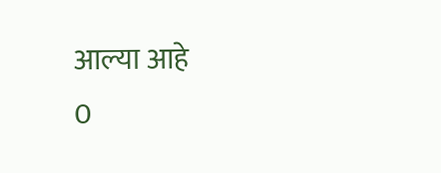आल्या आहे
0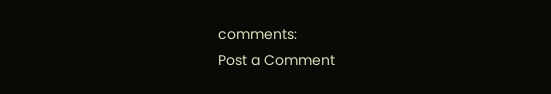comments:
Post a Comment